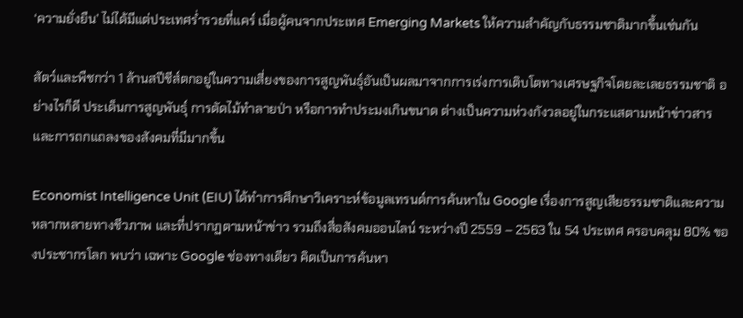‘ความยั่งยืน’ ไม่ได้มีแต่ประเทศร่ำรวยที่แคร์ เมื่อผู้คนจากประเทศ Emerging Markets ให้ความสำคัญกับธรรมชาติมากขึ้นเช่นกัน

สัตว์และพืชกว่า 1 ล้านสปีชีส์ตกอยู่ในความเสี่ยงของการสูญพันธุ์อันเป็นผลมาจากการเร่งการเติบโตทางเศรษฐกิจโดยละเลยธรรมชาติ อย่างไรก็ดี ประเด็นการสูญพันธุ์ การตัดไม้ทำลายป่า หรือการทำประมงเกินขนาด ต่างเป็นความห่วงกังวลอยู่ในกระแสตามหน้าข่าวสารและการถกแถลงของสังคมที่มีมากขึ้น

Economist Intelligence Unit (EIU) ได้ทำการศึกษาวิเคราะห์ข้อมูลเทรนด์การค้นหาใน Google เรื่องการสูญเสียธรรมชาติและความหลากหลายทางชีวภาพ และที่ปรากฏตามหน้าข่าว รวมถึงสื่อสังคมออนไลน์ ระหว่างปี 2559 – 2563 ใน 54 ประเทศ ครอบคลุม 80% ของประชากรโลก พบว่า เฉพาะ Google ช่องทางเดียว คิดเป็นการค้นหา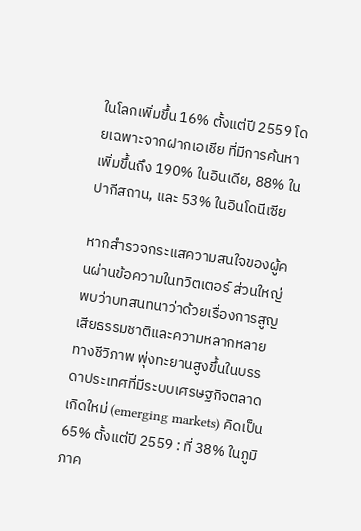ในโลกเพิ่มขึ้น 16% ตั้งแต่ปี 2559 โดยเฉพาะจากฝากเอเชีย ที่มีการค้นหาเพิ่มขึ้นถึง 190% ในอินเดีย, 88% ในปากีสถาน, และ 53% ในอินโดนีเซีย

หากสำรวจกระแสความสนใจของผู้คนผ่านข้อความในทวิตเตอร์ ส่วนใหญ่พบว่าบทสนทนาว่าด้วยเรื่องการสูญเสียธรรมชาติและความหลากหลายทางชีวิภาพ พุ่งทะยานสูงขึ้นในบรรดาประเทศที่มีระบบเศรษฐกิจตลาดเกิดใหม่ (emerging markets) คิดเป็น 65% ตั้งแต่ปี 2559 : ที่ 38% ในภูมิภาค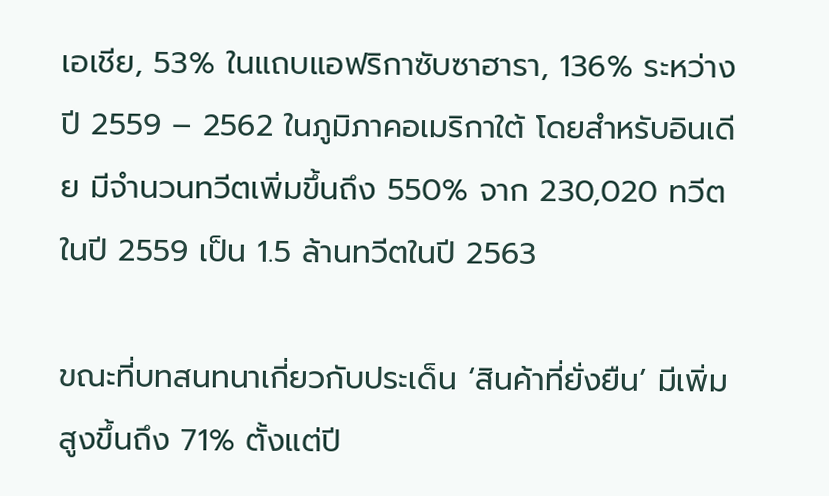เอเชีย, 53% ในแถบแอฟริกาซับซาฮารา, 136% ระหว่างปี 2559 – 2562 ในภูมิภาคอเมริกาใต้ โดยสำหรับอินเดีย มีจำนวนทวีตเพิ่มขึ้นถึง 550% จาก 230,020 ทวีตในปี 2559 เป็น 1.5 ล้านทวีตในปี 2563

ขณะที่บทสนทนาเกี่ยวกับประเด็น ‘สินค้าที่ยั่งยืน’ มีเพิ่มสูงขึ้นถึง 71% ตั้งแต่ปี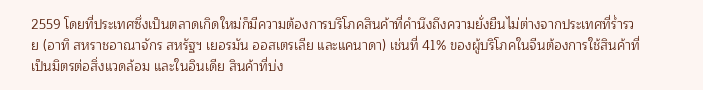2559 โดยที่ประเทศซึ่งเป็นตลาดเกิดใหม่ก็มีความต้องการบริโภคสินค้าที่คำนึงถึงความยั่งยืนไม่ต่างจากประเทศที่ร่ำรวย (อาทิ สหราชอาณาจักร สหรัฐฯ เยอรมัน ออสเตรเลีย และแคนาดา) เช่นที่ 41% ของผู้บริโภคในจีนต้องการใช้สินค้าที่เป็นมิตรต่อสิ่งแวดล้อม และในอินเดีย สินค้าที่บ่ง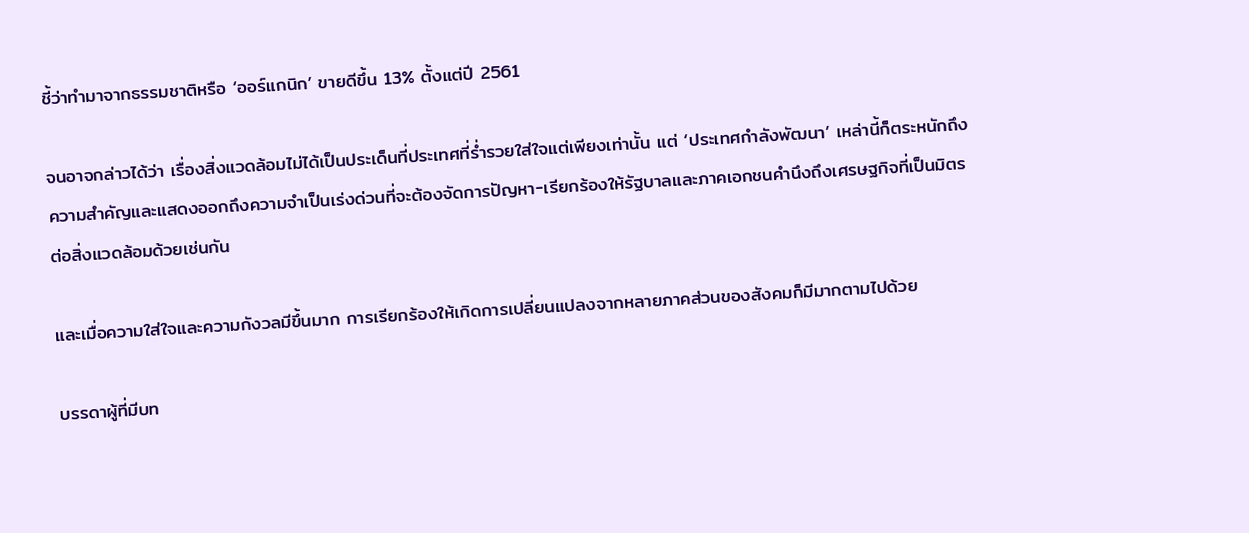ชี้ว่าทำมาจากธรรมชาติหรือ ‘ออร์แกนิก’ ขายดีขึ้น 13% ตั้งแต่ปี 2561

จนอาจกล่าวได้ว่า เรื่องสิ่งแวดล้อมไม่ได้เป็นประเด็นที่ประเทศที่ร่ำรวยใส่ใจแต่เพียงเท่านั้น แต่ ‘ประเทศกำลังพัฒนา’ เหล่านี้ก็ตระหนักถึงความสำคัญและแสดงออกถึงความจำเป็นเร่งด่วนที่จะต้องจัดการปัญหา-เรียกร้องให้รัฐบาลและภาคเอกชนคำนึงถึงเศรษฐกิจที่เป็นมิตรต่อสิ่งแวดล้อมด้วยเช่นกัน

และเมื่อความใส่ใจและความกังวลมีขึ้นมาก การเรียกร้องให้เกิดการเปลี่ยนแปลงจากหลายภาคส่วนของสังคมก็มีมากตามไปด้วย

บรรดาผู้ที่มีบท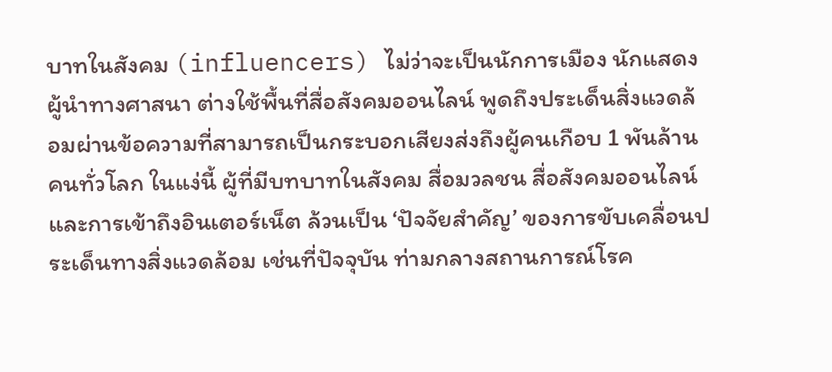บาทในสังคม (influencers) ไม่ว่าจะเป็นนักการเมือง นักแสดง ผู้นำทางศาสนา ต่างใช้พื้นที่สื่อสังคมออนไลน์ พูดถึงประเด็นสิ่งแวดล้อมผ่านข้อความที่สามารถเป็นกระบอกเสียงส่งถึงผู้คนเกือบ 1 พันล้านคนทั่วโลก ในแง่นี้ ผู้ที่มีบทบาทในสังคม สื่อมวลชน สื่อสังคมออนไลน์ และการเข้าถึงอินเตอร์เน็ต ล้วนเป็น ‘ปัจจัยสำคัญ’ ของการขับเคลื่อนประเด็นทางสิ่งแวดล้อม เช่นที่ปัจจุบัน ท่ามกลางสถานการณ์โรค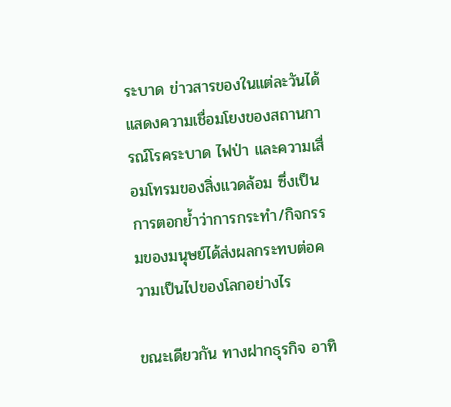ระบาด ข่าวสารของในแต่ละวันได้แสดงความเชื่อมโยงของสถานการณ์โรคระบาด ไฟป่า และความเสื่อมโทรมของสิ่งแวดล้อม ซึ่งเป็นการตอกย้ำว่าการกระทำ/กิจกรรมของมนุษย์ได้ส่งผลกระทบต่อความเป็นไปของโลกอย่างไร

ขณะเดียวกัน ทางฝากธุรกิจ อาทิ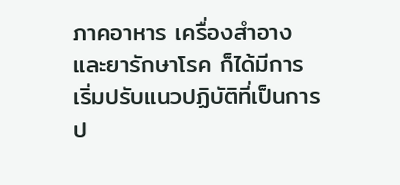ภาคอาหาร เครื่องสำอาง และยารักษาโรค ก็ได้มีการเริ่มปรับแนวปฏิบัติที่เป็นการป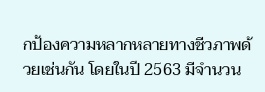กป้องความหลากหลายทางชีวภาพด้วยเช่นกัน โดยในปี 2563 มีจำนวน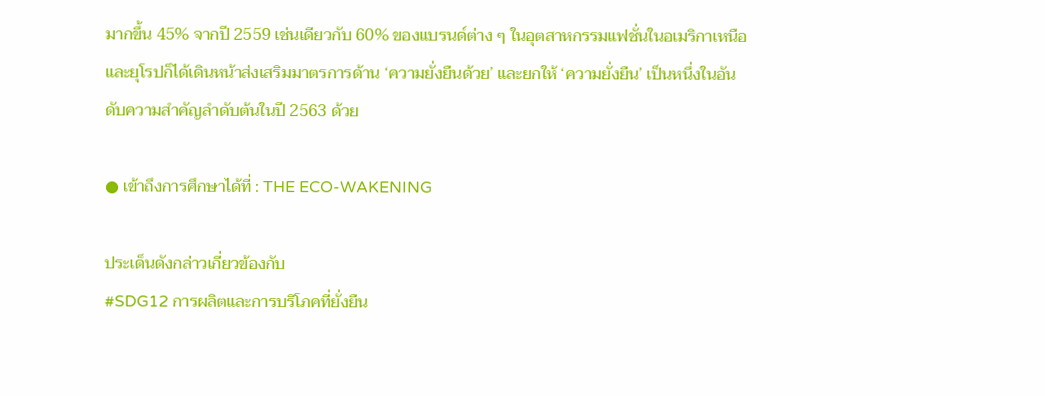มากขึ้น 45% จากปี 2559 เช่นเดียวกับ 60% ของแบรนด์ต่าง ๆ ในอุตสาหกรรมแฟชั่นในอเมริกาเหนือและยุโรปก็ได้เดินหน้าส่งเสริมมาตรการด้าน ‘ความยั่งยืนด้วย’ และยกให้ ‘ความยั่งยืน’ เป็นหนึ่งในอันดับความสำคัญลำดับต้นในปี 2563 ด้วย

● เข้าถึงการศึกษาได้ที่ : THE ECO-WAKENING

ประเด็นดังกล่าวเกี่ยวข้องกับ
#SDG12 การผลิตและการบริโภคที่ยั่งยืน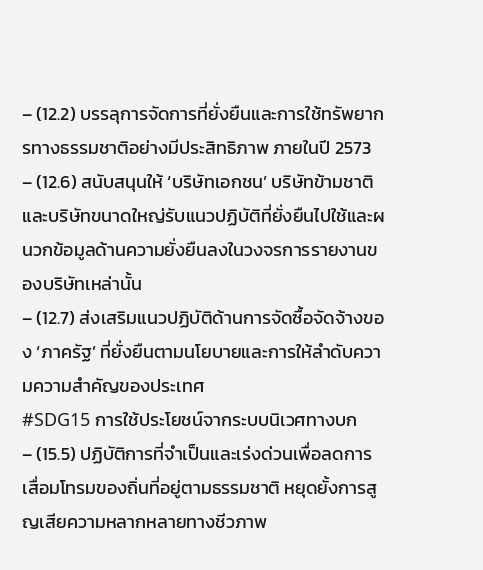– (12.2) บรรลุการจัดการที่ยั่งยืนและการใช้ทรัพยากรทางธรรมชาติอย่างมีประสิทธิภาพ ภายในปี 2573
– (12.6) สนับสนุนให้ ‘บริษัทเอกชน’ บริษัทข้ามชาติและบริษัทขนาดใหญ่รับแนวปฏิบัติที่ยั่งยืนไปใช้และผนวกข้อมูลด้านความยั่งยืนลงในวงจรการรายงานของบริษัทเหล่านั้น
– (12.7) ส่งเสริมแนวปฏิบัติด้านการจัดซื้อจัดจ้างของ ‘ภาครัฐ’ ที่ยั่งยืนตามนโยบายและการให้ลำดับความความสำคัญของประเทศ
#SDG15 การใช้ประโยชน์จากระบบนิเวศทางบก
– (15.5) ปฏิบัติการที่จำเป็นและเร่งด่วนเพื่อลดการเสื่อมโทรมของถิ่นที่อยู่ตามธรรมชาติ หยุดยั้งการสูญเสียความหลากหลายทางชีวภาพ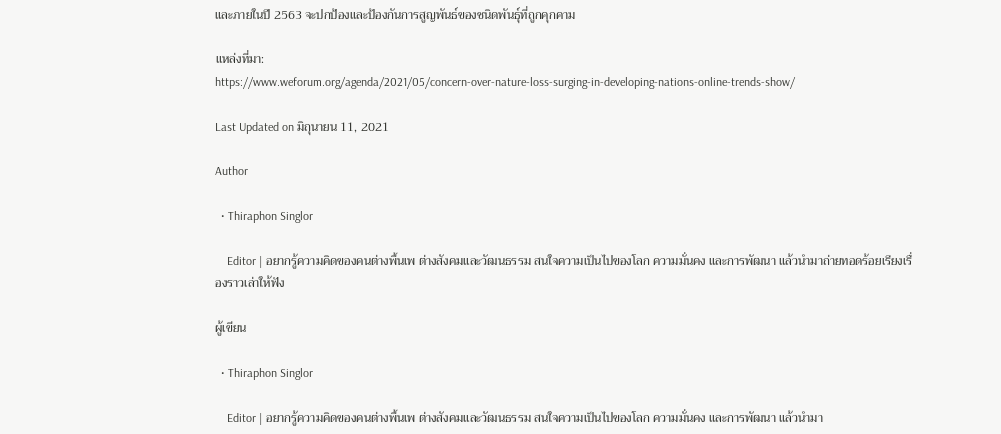และภายในปี 2563 จะปกป้องและป้องกันการสูญพันธ์ของชนิดพันธุ์ที่ถูกคุกคาม

แหล่งที่มา:
https://www.weforum.org/agenda/2021/05/concern-over-nature-loss-surging-in-developing-nations-online-trends-show/

Last Updated on มิถุนายน 11, 2021

Author

  • Thiraphon Singlor

    Editor | อยากรู้ความคิดของคนต่างพื้นเพ ต่างสังคมและวัฒนธรรม สนใจความเป็นไปของโลก ความมั่นคง และการพัฒนา แล้วนำมาถ่ายทอดร้อยเรียงเรื่องราวเล่าให้ฟัง

ผู้เขียน

  • Thiraphon Singlor

    Editor | อยากรู้ความคิดของคนต่างพื้นเพ ต่างสังคมและวัฒนธรรม สนใจความเป็นไปของโลก ความมั่นคง และการพัฒนา แล้วนำมา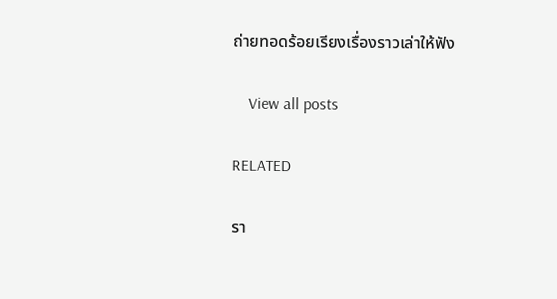ถ่ายทอดร้อยเรียงเรื่องราวเล่าให้ฟัง

    View all posts

RELATED

รา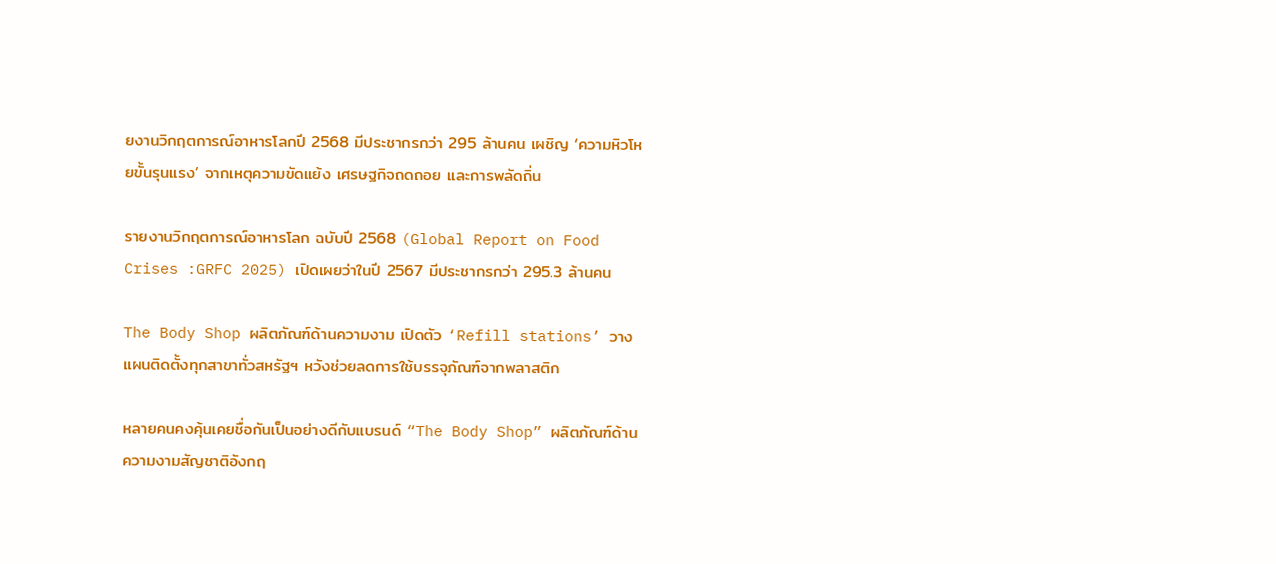ยงานวิกฤตการณ์อาหารโลกปี 2568 มีประชากรกว่า 295 ล้านคน เผชิญ ‘ความหิวโหยขั้นรุนแรง’ จากเหตุความขัดแย้ง เศรษฐกิจถดถอย และการพลัดถิ่น

รายงานวิกฤตการณ์อาหารโลก ฉบับปี 2568 (Global Report on Food Crises :GRFC 2025) เปิดเผยว่าในปี 2567 มีประชากรกว่า 295.3 ล้านคน

The Body Shop ผลิตภัณฑ์ด้านความงาม เปิดตัว ‘Refill stations’ วางแผนติดตั้งทุกสาขาทั่วสหรัฐฯ หวังช่วยลดการใช้บรรจุภัณฑ์จากพลาสติก

หลายคนคงคุ้นเคยชื่อกันเป็นอย่างดีกับแบรนด์ “The Body Shop” ผลิตภัณฑ์ด้านความงามสัญชาติอังกฤ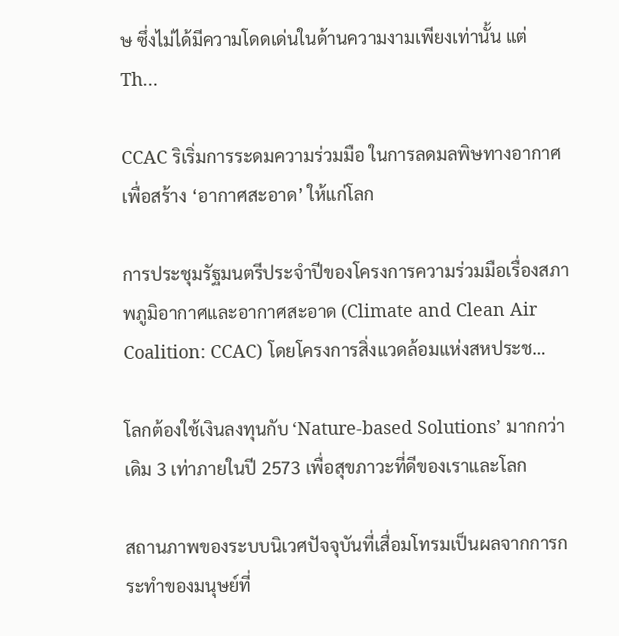ษ ซึ่งไม่ได้มีความโดดเด่นในด้านความงามเพียงเท่านั้น แต่ Th…

CCAC ริเริ่มการระดมความร่วมมือ ในการลดมลพิษทางอากาศ เพื่อสร้าง ‘อากาศสะอาด’ ให้แก่โลก

การประชุมรัฐมนตรีประจำปีของโครงการความร่วมมือเรื่องสภาพภูมิอากาศและอากาศสะอาด (Climate and Clean Air Coalition: CCAC) โดยโครงการสิ่งแวดล้อมแห่งสหประช…

โลกต้องใช้เงินลงทุนกับ ‘Nature-based Solutions’ มากกว่าเดิม 3 เท่าภายในปี 2573 เพื่อสุขภาวะที่ดีของเราและโลก

สถานภาพของระบบนิเวศปัจจุบันที่เสื่อมโทรมเป็นผลจากการกระทำของมนุษย์ที่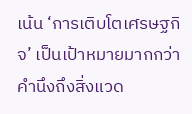เน้น ‘การเติบโตเศรษฐกิจ’ เป็นเป้าหมายมากกว่าคำนึงถึงสิ่งแวด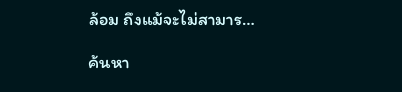ล้อม ถึงแม้จะไม่สามาร…

ค้นหา